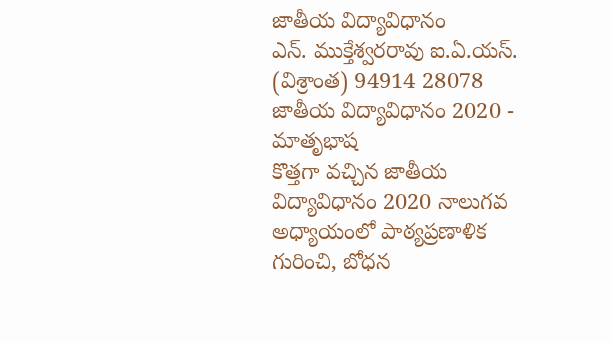జాతీయ విద్యావిధానం
ఎన్. ముక్తేశ్వరరావు ఐ.ఏ.యస్. (విశ్రాంత) 94914 28078
జాతీయ విద్యావిధానం 2020 - మాతృభాష
కొత్తగా వచ్చిన జాతీయ విద్యావిధానం 2020 నాలుగవ అధ్యాయంలో పాఠ్యప్రణాళిక గురించి, బోధన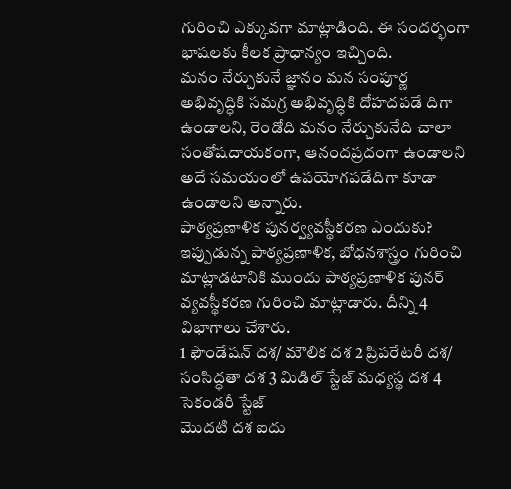గురించి ఎక్కువగా మాట్లాడింది. ఈ సందర్భంగా భాషలకు కీలక ప్రాధాన్యం ఇచ్చింది.
మనం నేర్చుకునే జ్ఞానం మన సంపూర్ణ అభివృద్ధికి సమగ్ర అభివృద్ధికి దోహదపడే దిగా ఉండాలని, రెండోది మనం నేర్చుకునేది చాలా సంతోషదాయకంగా, ఆనందప్రదంగా ఉండాలని అదే సమయంలో ఉపయోగపడేదిగా కూడా ఉండాలని అన్నారు.
పాఠ్యప్రణాళిక పునర్వ్యవస్థీకరణ ఎందుకు?
ఇప్పుడున్న పాఠ్యప్రణాళిక, బోధనశాస్త్రం గురించి మాట్లాడటానికి ముందు పాఠ్యప్రణాళిక పునర్ వ్యవస్థీకరణ గురించి మాట్లాడారు. దీన్ని 4 విభాగాలు చేశారు.
1 ఫౌండేషన్ దశ/ మౌలిక దశ 2 ప్రిపరేటరీ దశ/ సంసిద్ధతా దశ 3 మిడిల్ స్టేజ్ మధ్యస్థ దశ 4 సెకండరీ స్టేజ్
మొదటి దశ ఐదు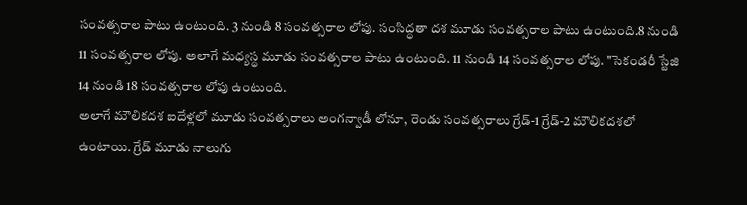సంవత్సరాల పాటు ఉంటుంది. 3 నుండి 8 సంవత్సరాల లోపు. సంసిద్ధతా దశ మూడు సంవత్సరాల పాటు ఉంటుంది.8 నుండి 11 సంవత్సరాల లోపు. అలాగే మధ్యస్థ మూడు సంవత్సరాల పాటు ఉంటుంది. 11 నుండి 14 సంవత్సరాల లోపు. "సెకండరీ స్టేజి 14 నుండి 18 సంవత్సరాల లోపు ఉంటుంది.
అలాగే మౌలికదశ ఐదేళ్లలో మూడు సంవత్సరాలు అంగన్వాడీ లోనూ, రెండు సంవత్సరాలు గ్రేడ్-1 గ్రేడ్-2 మౌలికదశలో ఉంటాయి. గ్రేడ్ మూడు నాలుగు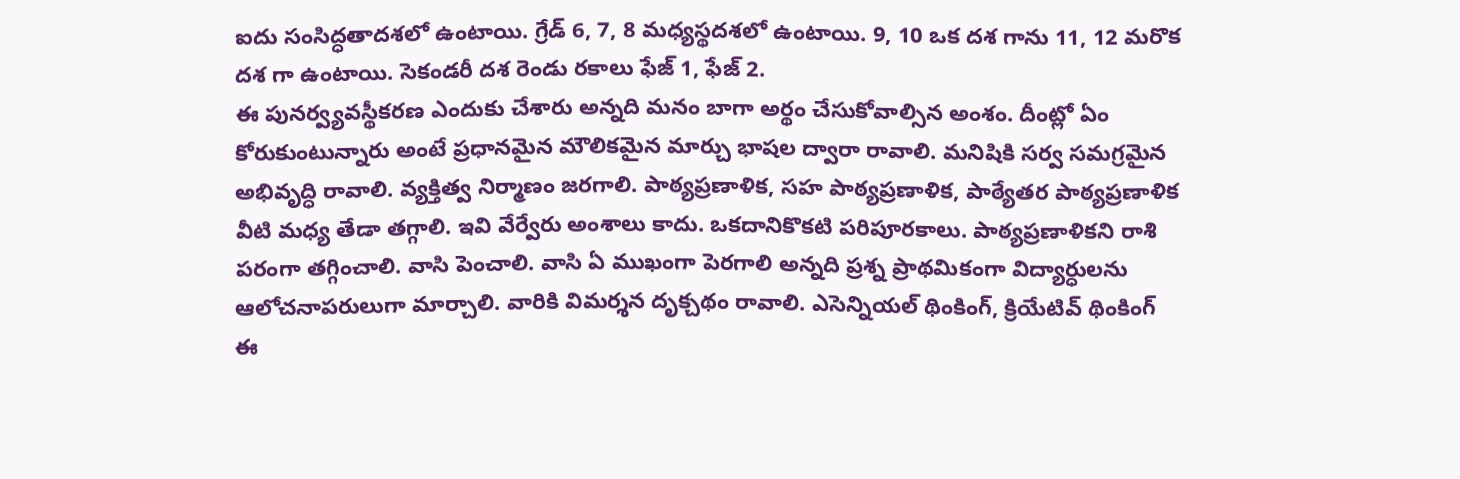ఐదు సంసిద్ధతాదశలో ఉంటాయి. గ్రేడ్ 6, 7, 8 మధ్యస్థదశలో ఉంటాయి. 9, 10 ఒక దశ గాను 11, 12 మరొక దశ గా ఉంటాయి. సెకండరీ దశ రెండు రకాలు ఫేజ్ 1, ఫేజ్ 2.
ఈ పునర్వ్యవస్థీకరణ ఎందుకు చేశారు అన్నది మనం బాగా అర్థం చేసుకోవాల్సిన అంశం. దీంట్లో ఏం కోరుకుంటున్నారు అంటే ప్రధానమైన మౌలికమైన మార్చు భాషల ద్వారా రావాలి. మనిషికి సర్వ సమగ్రమైన అభివృద్ధి రావాలి. వ్యక్తిత్వ నిర్మాణం జరగాలి. పాఠ్యప్రణాళిక, సహ పాఠ్యప్రణాళిక, పాఠ్యేతర పాఠ్యప్రణాళిక వీటి మధ్య తేడా తగ్గాలి. ఇవి వేర్వేరు అంశాలు కాదు. ఒకదానికొకటి పరిపూరకాలు. పాఠ్యప్రణాళికని రాశి పరంగా తగ్గించాలి. వాసి పెంచాలి. వాసి ఏ ముఖంగా పెరగాలి అన్నది ప్రశ్న ప్రాథమికంగా విద్యార్ధులను ఆలోచనాపరులుగా మార్చాలి. వారికి విమర్శన దృక్చథం రావాలి. ఎసెన్నియల్ థింకింగ్, క్రియేటివ్ థింకింగ్ ఈ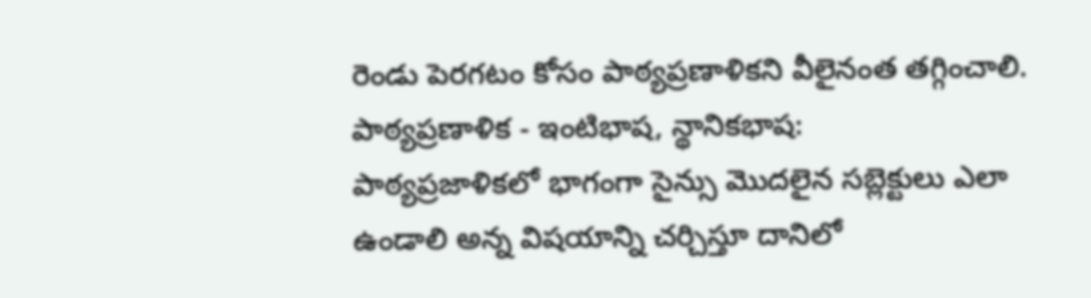రెండు పెరగటం కోసం పాఠ్యప్రణాళికని వీలైనంత తగ్గించాలి.
పాఠ్యప్రణాళిక - ఇంటిభాష, న్థానికభాష:
పాఠ్యప్రజాళికలో భాగంగా సైన్సు మొదలైన సబ్లెక్టులు ఎలా ఉండాలి అన్న విషయాన్ని చర్చిస్తూ దానిలో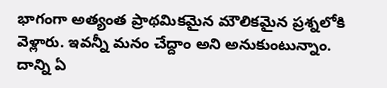భాగంగా అత్యంత ప్రాథమికమైన మౌలికమైన ప్రశ్నలోకి వెళ్లారు. ఇవన్నీ మనం చేద్దాం అని అనుకుంటున్నాం. దాన్ని ఏ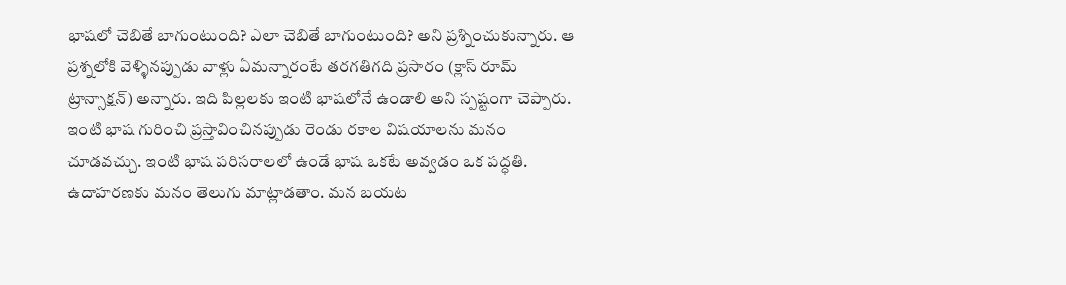భాషలో చెబితే బాగుంటుంది? ఎలా చెబితే బాగుంటుంది? అని ప్రశ్నించుకున్నారు. ఆ ప్రశ్నలోకి వెళ్ళినప్పుడు వాళ్లు ఏమన్నారంటే తరగతిగది ప్రసారం (క్లాస్ రూమ్ ట్రాన్సాక్షన్) అన్నారు. ఇది పిల్లలకు ఇంటి భాషలోనే ఉండాలి అని స్పష్టంగా చెప్పారు.
ఇంటి భాష గురించి ప్రస్తావించినప్పుడు రెండు రకాల విషయాలను మనం చూడవచ్చు. ఇంటి భాష పరిసరాలలో ఉండే భాష ఒకటే అవ్వడం ఒక పద్ధతి. ఉదాహరణకు మనం తెలుగు మాట్లాడతాం. మన బయట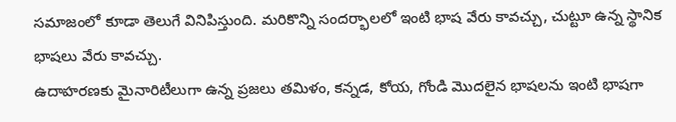సమాజంలో కూడా తెలుగే వినిపిస్తుంది. మరికొన్ని సందర్భాలలో ఇంటి భాష వేరు కావచ్చు, చుట్టూ ఉన్న స్థానిక భాషలు వేరు కావచ్చు.
ఉదాహరణకు మైనారిటీలుగా ఉన్న ప్రజలు తమిళం, కన్నడ, కోయ, గోండి మొదలైన భాషలను ఇంటి భాషగా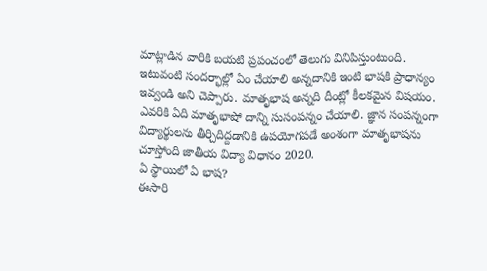మాట్లాడిన వారికి బయటి ప్రపంచంలో తెలుగు వినిపిస్తుంటుంది. ఇటువంటి సందర్భాల్లో ఏం చేయాలి అన్నదానికి ఇంటి భాషకి ప్రాధాన్యం ఇవ్వండి అని చెప్పారు. మాతృభాష అన్నది దీంట్లో కీలకమైన విషయం. ఎవరికి ఏది మాతృభాషో దాన్ని సుసంపన్నం చేయాలి. జ్ఞాన సంపన్నంగా విద్యార్థులను తీర్చిదిద్దడానికి ఉపయోగపడే అంశంగా మాతృభాషను చూస్తోంది జాతీయ విద్యా విధానం 2020.
ఏ స్థాయిలో ఏ భాష?
ఈసారి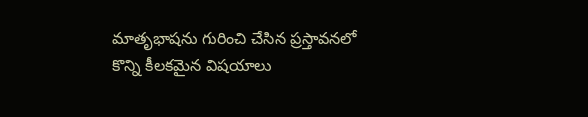మాతృభాషను గురించి చేసిన ప్రస్తావనలో కొన్ని కీలకమైన విషయాలు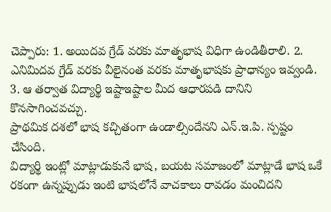చెప్పారు: 1. అయిదవ గ్రేడ్ వరకు మాతృభాష విధిగా ఉండితీరాలి. 2. ఎనిమిదవ గ్రేడ్ వరకు వీలైనంత వరకు మాతృభాషకు ప్రాధాన్యం ఇవ్వండి. 3. ఆ తర్వాత విద్యార్థి ఇష్టాఇష్టాల మీద ఆధారపడి దానిని కొనసాగించవచ్చు.
ప్రాథమిక దశలో భాష కచ్చితంగా ఉండాల్సిందేనని ఎన్.ఇ.పి. స్పష్టం చేసింది.
విద్యార్థి ఇంట్లో మాట్లాడుకునే భాష, బయట సమాజంలో మాట్లాడే భాష ఒకే రకంగా ఉన్నప్పుడు ఇంటి భాషలోనే వాచకాలు రావడం మంచిదని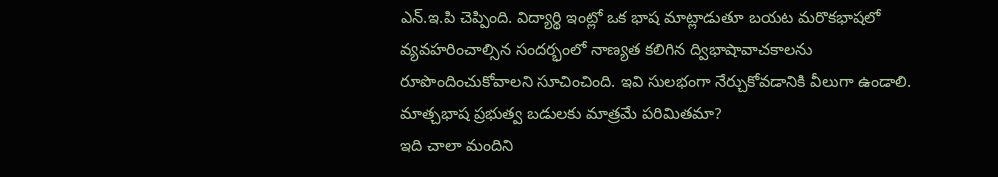ఎన్.ఇ.పి చెప్పింది. విద్యార్థి ఇంట్లో ఒక భాష మాట్లాడుతూ బయట మరొకభాషలో వ్యవహరించాల్సిన సందర్భంలో నాణ్యత కలిగిన ద్విభాషావాచకాలను రూపొందించుకోవాలని సూచించింది. ఇవి సులభంగా నేర్చుకోవడానికి వీలుగా ఉండాలి.
మాత్చభాష ప్రభుత్వ బడులకు మాత్రమే పరిమితమా?
ఇది చాలా మందిని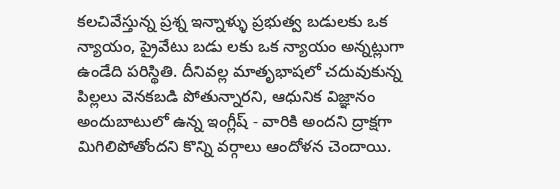కలచివేస్తున్న ప్రశ్న ఇన్నాళ్ళు ప్రభుత్వ బడులకు ఒక న్యాయం, ప్రైవేటు బడు లకు ఒక న్యాయం అన్నట్లుగా ఉండేది పరిస్థితి. దీనివల్ల మాతృభాషలో చదువుకున్న పిల్లలు వెనకబడి పోతున్నారని, ఆధునిక విజ్ఞానం అందుబాటులో ఉన్న ఇంగ్లీష్ - వారికి అందని ద్రాక్షగా మిగిలిపోతోందని కొన్ని వర్గాలు ఆందోళన చెందాయి.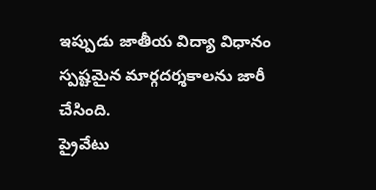ఇప్పుడు జాతీయ విద్యా విధానం స్పష్టమైన మార్గదర్శకాలను జారీ చేసింది.
ప్రైవేటు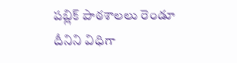పబ్లిక్ పాఠశాలలు రెండూ దీనిని విధిగా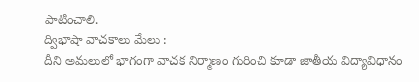పాటించాలి.
ద్విభాషా వాచకాలు మేలు :
దీని అమలులో భాగంగా వాచక నిర్మాణం గురించి కూడా జాతీయ విద్యావిధానం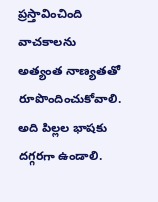ప్రస్తావించింది
వాచకాలను అత్యంత నాణ్యతతో రూపొందించుకోవాలి. అది పిల్లల భాషకు దగ్గరగా ఉండాలి.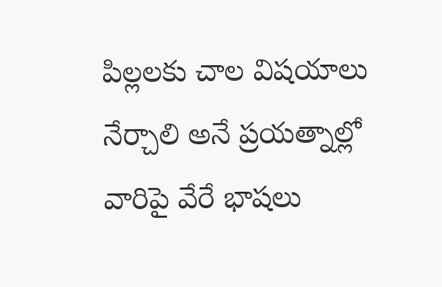పిల్లలకు చాల విషయాలు నేర్చాలి అనే ప్రయత్నాల్లో వారిపై వేరే భాషలు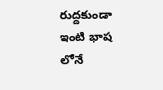రుద్దకుండా ఇంటి భాష లోనే